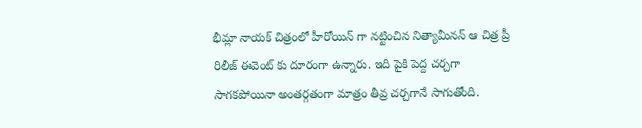భీమ్లా నాయక్ చిత్రంలో హీరోయిన్ గా నట్టించిన నిత్యామీనన్ ఆ చిత్ర ప్రీ రిలీజ్ ఈవెంట్ కు దూరంగా ఉన్నారు. ఇది పైకి పెద్ద చర్చగా సాగకపోయినా అంతర్గతంగా మాత్రం తీవ్ర చర్చగానే సాగుతోంది.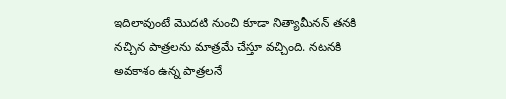ఇదిలావుంటే మొదటి నుంచి కూడా నిత్యామీనన్ తనకి నచ్చిన పాత్రలను మాత్రమే చేస్తూ వచ్చింది. నటనకి అవకాశం ఉన్న పాత్రలనే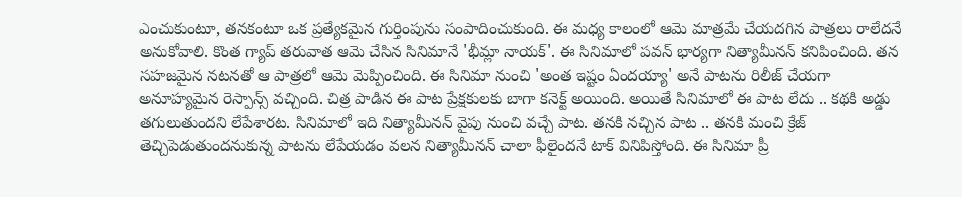ఎంచుకుంటూ, తనకంటూ ఒక ప్రత్యేకమైన గుర్తింపును సంపాదించుకుంది. ఈ మధ్య కాలంలో ఆమె మాత్రమే చేయదగిన పాత్రలు రాలేదనే అనుకోవాలి. కొంత గ్యాప్ తరువాత ఆమె చేసిన సినిమానే 'భీమ్లా నాయక్'. ఈ సినిమాలో పవన్ భార్యగా నిత్యామీనన్ కనిపించింది. తన సహజమైన నటనతో ఆ పాత్రలో ఆమె మెప్పించింది. ఈ సినిమా నుంచి 'అంత ఇష్టం ఏందయ్యా' అనే పాటను రిలీజ్ చేయగా అనూహ్యమైన రెస్పాన్స్ వచ్చింది. చిత్ర పాడిన ఈ పాట ప్రేక్షకులకు బాగా కనెక్ట్ అయింది. అయితే సినిమాలో ఈ పాట లేదు .. కథకి అడ్డు తగులుతుందని లేపేశారట. సినిమాలో ఇది నిత్యామీనన్ వైపు నుంచి వచ్చే పాట. తనకి నచ్చిన పాట .. తనకి మంచి క్రేజ్ తెచ్చిపెడుతుందనుకున్న పాటను లేపేయడం వలన నిత్యామీనన్ చాలా ఫీలైందనే టాక్ వినిపిస్తోంది. ఈ సినిమా ప్రీ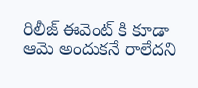రిలీజ్ ఈవెంట్ కి కూడా ఆమె అందుకనే రాలేదని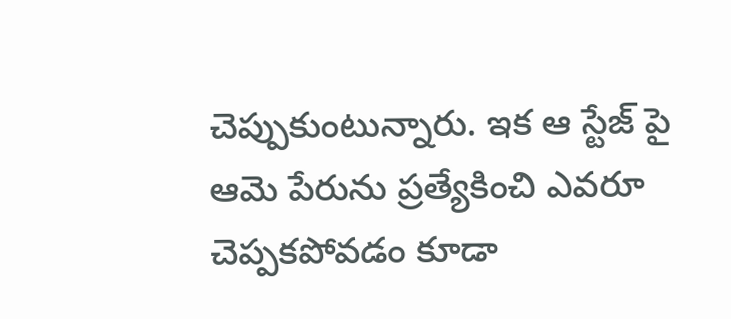చెప్పుకుంటున్నారు. ఇక ఆ స్టేజ్ పై ఆమె పేరును ప్రత్యేకించి ఎవరూ చెప్పకపోవడం కూడా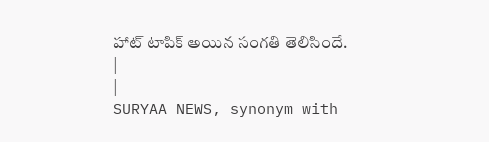హాట్ టాపిక్ అయిన సంగతి తెలిసిందే.
|
|
SURYAA NEWS, synonym with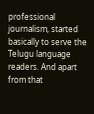professional journalism, started basically to serve the Telugu language readers. And apart from that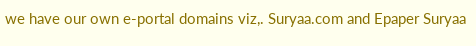we have our own e-portal domains viz,. Suryaa.com and Epaper Suryaa